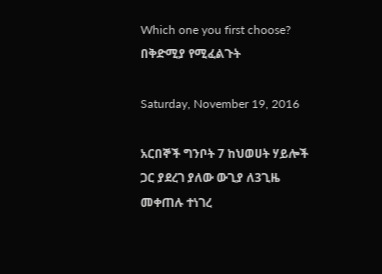Which one you first choose? በቅድሚያ የሚፈልጉት

Saturday, November 19, 2016

አርበኞች ግንቦት 7 ከህወሀት ሃይሎች ጋር ያደረገ ያለው ውጊያ ለ3ጊዜ መቀጠሉ ተነገረ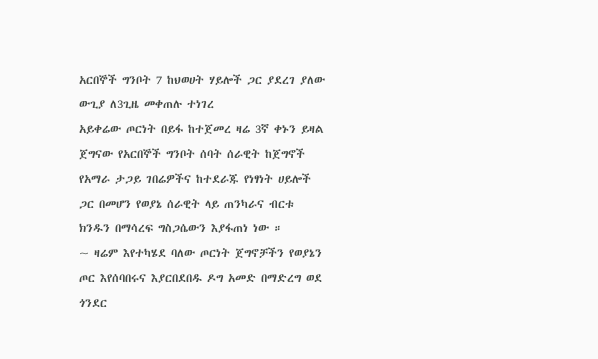አርበኞች ግንቦት 7 ከህወሀት ሃይሎች ጋር ያደረገ ያለው ውጊያ ለ3ጊዜ መቀጠሉ ተነገረ
አይቀሬው ጦርነት በይፋ ከተጀመረ ዛሬ 3ኛ ቀኑን ይዛል ጀግናው የአርበኞች ግንቦት ሰባት ሰራዊት ከጀግኖች የአማራ ታጋይ ገበሬዎችና ከተደራጁ የነፃነት ሀይሎች ጋር በመሆን የወያኔ ሰራዊት ላይ ጠንካራና ብርቱ ክንዱን በማሳረፍ ግስጋሴውን እያፋጠነ ነው ።
~ ዛሬም እየተካሄደ ባለው ጦርነት ጀግኖቻችን የወያኔን ጦር እየሰባበሩና እያርበደበዱ ዶግ አመድ በማድረግ ወደ ጎንደር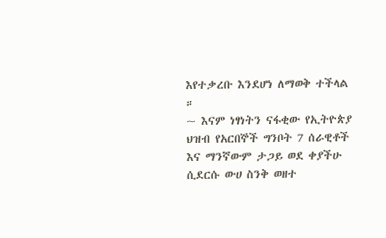እየተቃረቡ እንደሆነ ለማወቅ ተችላል ።
~ እናም ነፃነትን ናፋቂው የኢትዮጵያ ህዝብ የአርበኞች ግንቦት 7 ሰራዊቶች እና ማንኛውም ታጋይ ወደ ቀያችሁ ሲደርሱ ውሀ ስንቅ ወዘተ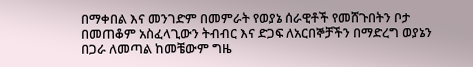በማቀበል እና መንገድም በመምራት የወያኔ ሰራዊቶች የመሸጉበትን ቦታ በመጠቆም አስፈላጊውን ትብብር እና ድጋፍ ለአርበኞቻችን በማድረግ ወያኔን በጋራ ለመጣል ከመቼውም ግዜ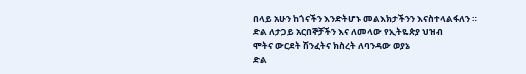በላይ አሁን ከጎናችን እንድትሆኑ መልእክታችንን እናስተላልፋለን ።
ድል ለታጋይ አርበኞቻችን እና ለመላው የኢትዬጵያ ህዝብ
ሞትና ውርደት ሽንፈትና ክስረት ለባንዳው ወያኔ
ድል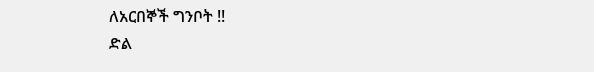ለአርበኞች ግንቦት !!
ድል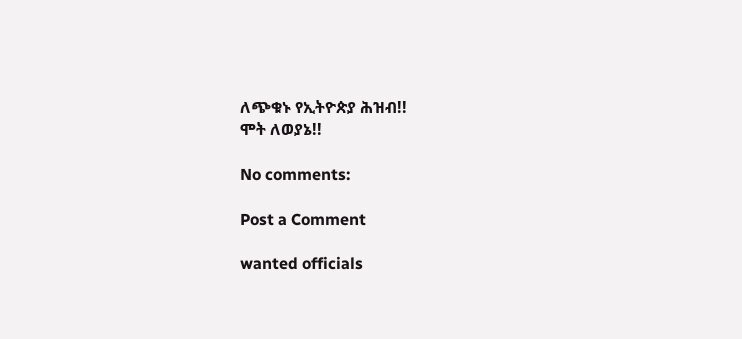ለጭቁኑ የኢትዮጵያ ሕዝብ!!
ሞት ለወያኔ!!

No comments:

Post a Comment

wanted officials